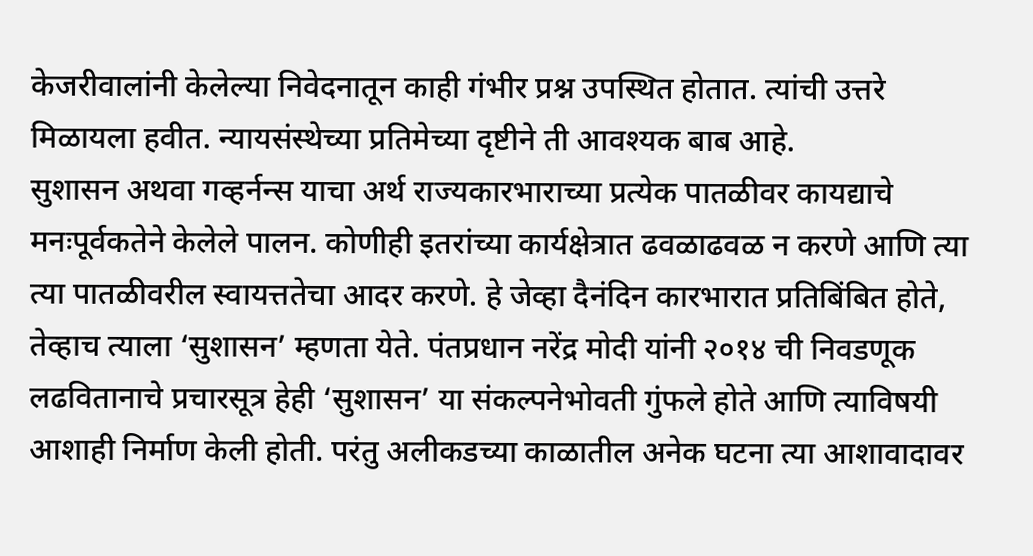केजरीवालांनी केलेल्या निवेदनातून काही गंभीर प्रश्न उपस्थित होतात. त्यांची उत्तरे मिळायला हवीत. न्यायसंस्थेच्या प्रतिमेच्या दृष्टीने ती आवश्यक बाब आहे.
सुशासन अथवा गव्हर्नन्स याचा अर्थ राज्यकारभाराच्या प्रत्येक पातळीवर कायद्याचे मनःपूर्वकतेने केलेले पालन. कोणीही इतरांच्या कार्यक्षेत्रात ढवळाढवळ न करणे आणि त्या त्या पातळीवरील स्वायत्ततेचा आदर करणे. हे जेव्हा दैनंदिन कारभारात प्रतिबिंबित होते, तेव्हाच त्याला ‘सुशासन’ म्हणता येते. पंतप्रधान नरेंद्र मोदी यांनी २०१४ ची निवडणूक लढवितानाचे प्रचारसूत्र हेही ‘सुशासन’ या संकल्पनेभोवती गुंफले होते आणि त्याविषयी आशाही निर्माण केली होती. परंतु अलीकडच्या काळातील अनेक घटना त्या आशावादावर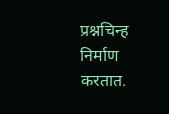प्रश्नचिन्ह निर्माण करतात.